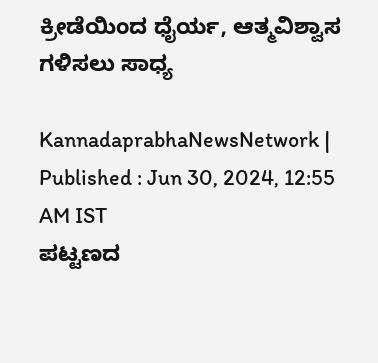ಕ್ರೀಡೆಯಿಂದ ಧೈರ್ಯ, ಆತ್ಮವಿಶ್ವಾಸ ಗಳಿಸಲು ಸಾಧ್ಯ

KannadaprabhaNewsNetwork |
Published : Jun 30, 2024, 12:55 AM IST
ಪಟ್ಟಣದ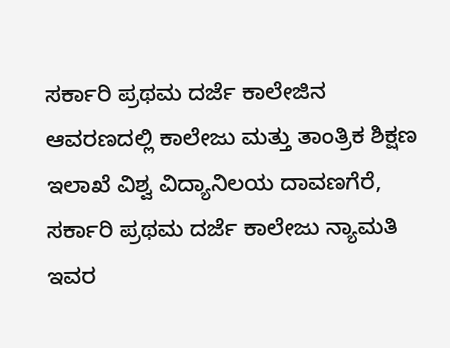ಸರ್ಕಾರಿ ಪ್ರಥಮ ದರ್ಜೆ ಕಾಲೇಜಿನ ಆವರಣದಲ್ಲಿ ಕಾಲೇಜು ಮತ್ತು ತಾಂತ್ರಿಕ ಶಿಕ್ಷಣ ಇಲಾಖೆ ವಿಶ್ವ ವಿದ್ಯಾನಿಲಯ ದಾವಣಗೆರೆ, ಸರ್ಕಾರಿ ಪ್ರಥಮ ದರ್ಜೆ ಕಾಲೇಜು ನ್ಯಾಮತಿ ಇವರ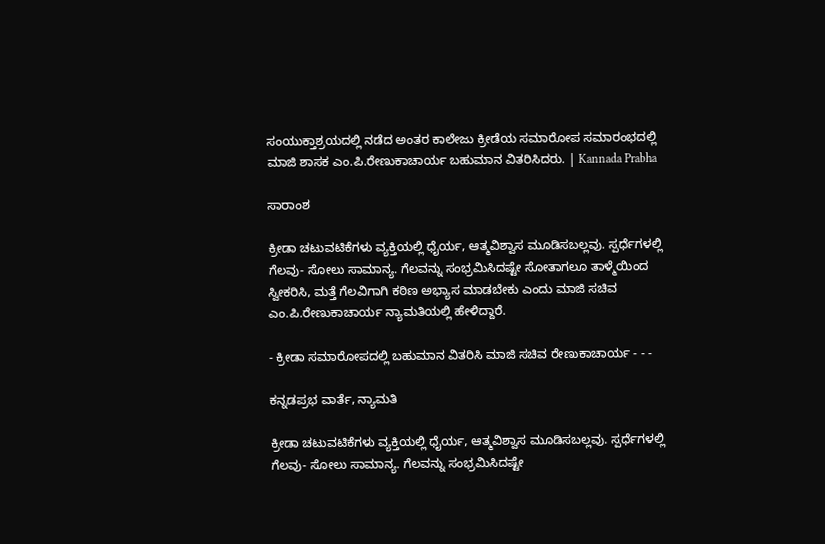ಸಂಯುಕ್ತಾಶ್ರಯದಲ್ಲಿ ನಡೆದ ಅಂತರ ಕಾಲೇಜು ಕ್ರೀಡೆಯ ಸಮಾರೋಪ ಸಮಾರಂಭದಲ್ಲಿ ಮಾಜಿ ಶಾಸಕ ಎಂ.ಪಿ.ರೇಣುಕಾಚಾರ್ಯ ಬಹುಮಾನ ವಿತರಿಸಿದರು. | Kannada Prabha

ಸಾರಾಂಶ

ಕ್ರೀಡಾ ಚಟುವಟಿಕೆಗಳು ವ್ಯಕ್ತಿಯಲ್ಲಿ ಧೈರ್ಯ, ಆತ್ಮವಿಶ್ವಾಸ ಮೂಡಿಸಬಲ್ಲವು. ಸ್ಪರ್ಧೆಗಳಲ್ಲಿ ಗೆಲವು- ಸೋಲು ಸಾಮಾನ್ಯ. ಗೆಲವನ್ನು ಸಂಭ್ರಮಿಸಿದಷ್ಟೇ ಸೋತಾಗಲೂ ತಾಳ್ಮೆಯಿಂದ ಸ್ವೀಕರಿಸಿ, ಮತ್ತೆ ಗೆಲವಿಗಾಗಿ ಕಠಿಣ ಅಭ್ಯಾಸ ಮಾಡಬೇಕು ಎಂದು ಮಾಜಿ ಸಚಿವ ಎಂ.ಪಿ.ರೇಣುಕಾಚಾರ್ಯ ನ್ಯಾಮತಿಯಲ್ಲಿ ಹೇಳಿದ್ದಾರೆ.

- ಕ್ರೀಡಾ ಸಮಾರೋಪದಲ್ಲಿ ಬಹುಮಾನ ವಿತರಿಸಿ ಮಾಜಿ ಸಚಿವ ರೇಣುಕಾಚಾರ್ಯ - - -

ಕನ್ನಡಪ್ರಭ ವಾರ್ತೆ, ನ್ಯಾಮತಿ

ಕ್ರೀಡಾ ಚಟುವಟಿಕೆಗಳು ವ್ಯಕ್ತಿಯಲ್ಲಿ ಧೈರ್ಯ, ಆತ್ಮವಿಶ್ವಾಸ ಮೂಡಿಸಬಲ್ಲವು. ಸ್ಪರ್ಧೆಗಳಲ್ಲಿ ಗೆಲವು- ಸೋಲು ಸಾಮಾನ್ಯ. ಗೆಲವನ್ನು ಸಂಭ್ರಮಿಸಿದಷ್ಟೇ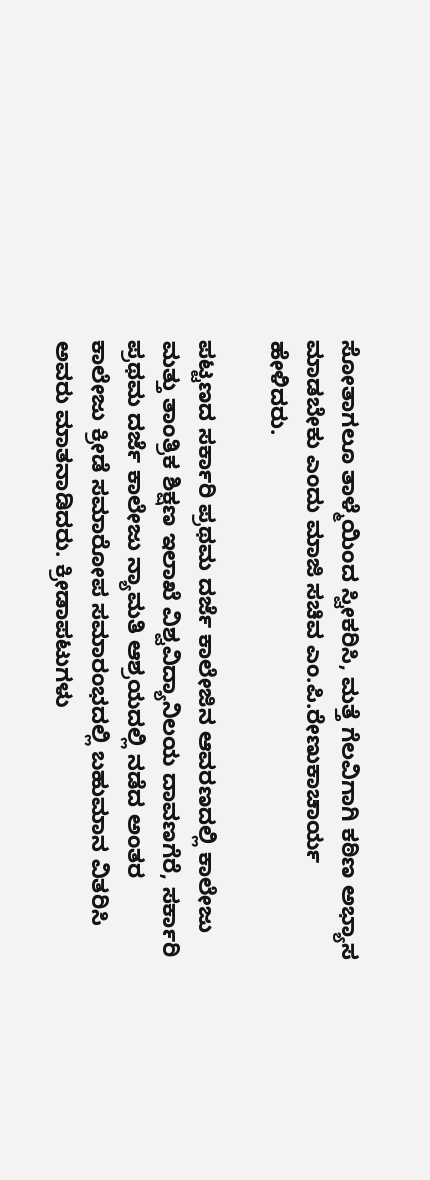ಸೋತಾಗಲೂ ತಾಳ್ಮೆಯಿಂದ ಸ್ವೀಕರಿಸಿ, ಮತ್ತೆ ಗೆಲವಿಗಾಗಿ ಕಠಿಣ ಅಭ್ಯಾಸ ಮಾಡಬೇಕು ಎಂದು ಮಾಜಿ ಸಚಿವ ಎಂ.ಪಿ.ರೇಣುಕಾಚಾರ್ಯ ಹೇಳಿದರು.

ಪಟ್ಟಣದ ಸರ್ಕಾರಿ ಪ್ರಥಮ ದರ್ಜೆ ಕಾಲೇಜಿನ ಆವರಣದಲ್ಲಿ ಕಾಲೇಜು ಮತ್ತು ತಾಂತ್ರಿಕ ಶಿಕ್ಷಣ ಇಲಾಖೆ ವಿಶ್ವವಿದ್ಯಾನಿಲಯ ದಾವಣಗೆರೆ, ಸರ್ಕಾರಿ ಪ್ರಥಮ ದರ್ಜೆ ಕಾಲೇಜು ನ್ಯಾಮತಿ ಆಶ್ರಯದಲ್ಲಿ ನಡೆದ ಅಂತರ ಕಾಲೇಜು ಕ್ರೀಡೆ ಸಮಾರೋಪ ಸಮಾರಂಭದಲ್ಲಿ ಬಹುಮಾನ ವಿತರಿಸಿ ಅವರು ಮಾತನಾಡಿದರು. ಕ್ರೀಡಾಪಟುಗಳು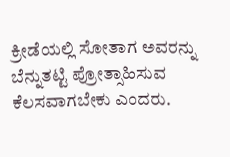ಕ್ರೀಡೆಯಲ್ಲಿ ಸೋತಾಗ ಅವರನ್ನು ಬೆನ್ನುತಟ್ಟಿ ಪ್ರೋತ್ಸಾಹಿಸುವ ಕೆಲಸವಾಗಬೇಕು ಎಂದರು.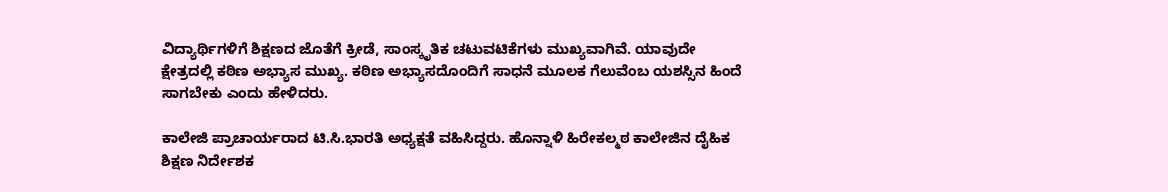ವಿದ್ಯಾರ್ಥಿಗಳಿಗೆ ಶಿಕ್ಷಣದ ಜೊತೆಗೆ ಕ್ರೀಡೆ, ಸಾಂಸ್ಕೃತಿಕ ಚಟುವಟಿಕೆಗಳು ಮುಖ್ಯವಾಗಿವೆ. ಯಾವುದೇ ಕ್ಷೇತ್ರದಲ್ಲಿ ಕಠಿಣ ಅಭ್ಯಾಸ ಮುಖ್ಯ. ಕಠಿಣ ಅಭ್ಯಾಸದೊಂದಿಗೆ ಸಾಧನೆ ಮೂಲಕ ಗೆಲುವೆಂಬ ಯಶಸ್ಸಿನ ಹಿಂದೆ ಸಾಗಬೇಕು ಎಂದು ಹೇಳಿದರು.

ಕಾಲೇಜಿ ಪ್ರಾಚಾರ್ಯರಾದ ಟಿ.ಸಿ.ಭಾರತಿ ಅಧ್ಯಕ್ಷತೆ ವಹಿಸಿದ್ದರು. ಹೊನ್ನಾಳಿ ಹಿರೇಕಲ್ಮಠ ಕಾಲೇಜಿನ ದೈಹಿಕ ಶಿಕ್ಷಣ ನಿರ್ದೇಶಕ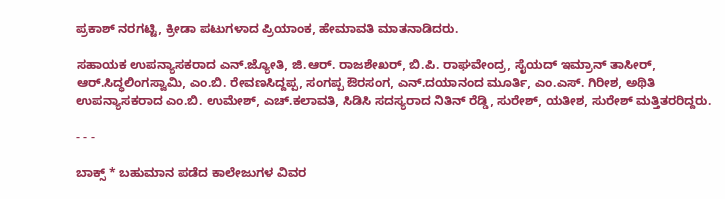ಪ್ರಕಾಶ್‌ ನರಗಟ್ಟಿ, ಕ್ರೀಡಾ ಪಟುಗಳಾದ ಪ್ರಿಯಾಂಕ, ಹೇಮಾವತಿ ಮಾತನಾಡಿದರು.

ಸಹಾಯಕ ಉಪನ್ಯಾಸಕರಾದ ಎನ್‌.ಜ್ಯೋತಿ, ಜಿ.ಆರ್‌. ರಾಜಶೇಖರ್‌, ಬಿ.ಪಿ. ರಾಘವೇಂದ್ರ, ಸೈಯದ್‌ ಇಮ್ರಾನ್‌ ತಾಸೀರ್‌, ಆರ್‌.ಸಿದ್ಧಲಿಂಗಸ್ವಾಮಿ, ಎಂ.ಬಿ. ರೇವಣಸಿದ್ದಪ್ಪ, ಸಂಗಪ್ಪ ಔರಸಂಗ, ಎನ್‌.ದಯಾನಂದ ಮೂರ್ತಿ, ಎಂ.ಎಸ್‌. ಗಿರೀಶ, ಅಥಿತಿ ಉಪನ್ಯಾಸಕರಾದ ಎಂ.ಬಿ. ಉಮೇಶ್‌, ಎಚ್‌.ಕಲಾವತಿ, ಸಿಡಿಸಿ ಸದಸ್ಯರಾದ ನಿತಿನ್‌ ರೆಡ್ಡಿ, ಸುರೇಶ್‌, ಯತೀಶ, ಸುರೇಶ್‌ ಮತ್ತಿತರರಿದ್ದರು.

- - -

ಬಾಕ್ಸ್ * ಬಹುಮಾನ ಪಡೆದ ಕಾಲೇಜುಗಳ ವಿವರ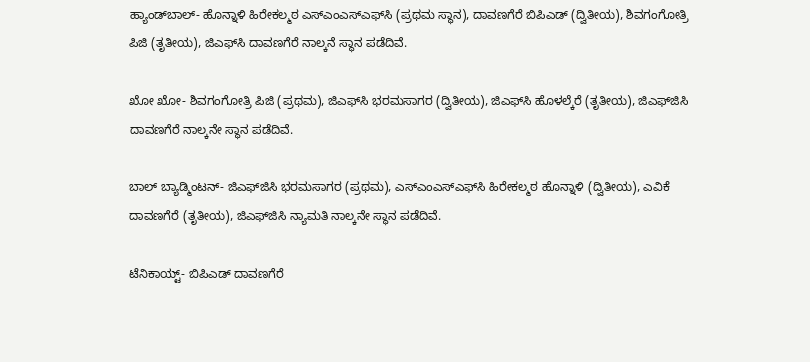ಹ್ಯಾಂಡ್‌ಬಾಲ್‌- ಹೊನ್ನಾಳಿ ಹಿರೇಕಲ್ಮಠ ಎಸ್‌ಎಂಎಸ್‌ಎಫ್‌ಸಿ (ಪ್ರಥಮ ಸ್ಥಾನ), ದಾವಣಗೆರೆ ಬಿಪಿಎಡ್‌ (ದ್ವಿತೀಯ), ಶಿವಗಂಗೋತ್ರಿ ಪಿಜಿ (ತೃತೀಯ), ಜಿಎಫ್‌ಸಿ ದಾವಣಗೆರೆ ನಾಲ್ಕನೆ ಸ್ಥಾನ ಪಡೆದಿವೆ.

ಖೋ ಖೋ- ಶಿವಗಂಗೋತ್ರಿ ಪಿಜಿ (ಪ್ರಥಮ), ಜಿಎಫ್‌ಸಿ ಭರಮಸಾಗರ (ದ್ವಿತೀಯ), ಜಿಎಫ್‌ಸಿ ಹೊಳಲ್ಕೆರೆ (ತೃತೀಯ), ಜಿಎಫ್‌ಜಿಸಿ ದಾವಣಗೆರೆ ನಾಲ್ಕನೇ ಸ್ಥಾನ ಪಡೆದಿವೆ.

ಬಾಲ್‌ ಬ್ಯಾಡ್ಮಿಂಟನ್‌- ಜಿಎಫ್‌ಜಿಸಿ ಭರಮಸಾಗರ (ಪ್ರಥಮ), ಎಸ್ಎಂಎಸ್‌ಎಫ್‌ಸಿ ಹಿರೇಕಲ್ಮಠ ಹೊನ್ನಾಳಿ (ದ್ವಿತೀಯ), ಎವಿಕೆ ದಾವಣಗೆರೆ (ತೃತೀಯ), ಜಿಎಫ್‌ಜಿಸಿ ನ್ಯಾಮತಿ ನಾಲ್ಕನೇ ಸ್ಥಾನ ಪಡೆದಿವೆ.

ಟೆನಿಕಾಯ್ಟ್‌- ಬಿಪಿಎಡ್‌ ದಾವಣಗೆರೆ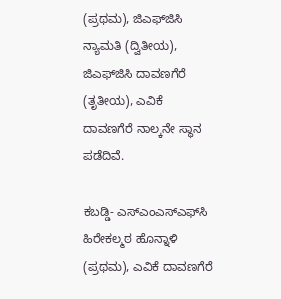(ಪ್ರಥಮ), ಜಿಎಫ್‌ಜಿಸಿ ನ್ಯಾಮತಿ (ದ್ವಿತೀಯ), ಜಿಎಫ್‌ಜಿಸಿ ದಾವಣಗೆರೆ (ತೃತೀಯ), ಎವಿಕೆ ದಾವಣಗೆರೆ ನಾಲ್ಕನೇ ಸ್ಥಾನ ಪಡೆದಿವೆ.

ಕಬಡ್ಡಿ- ಎಸ್‌ಎಂಎಸ್‌ಎಫ್‌ಸಿ ಹಿರೇಕಲ್ಮಠ ಹೊನ್ನಾಳಿ (ಪ್ರಥಮ), ಎವಿಕೆ ದಾವಣಗೆರೆ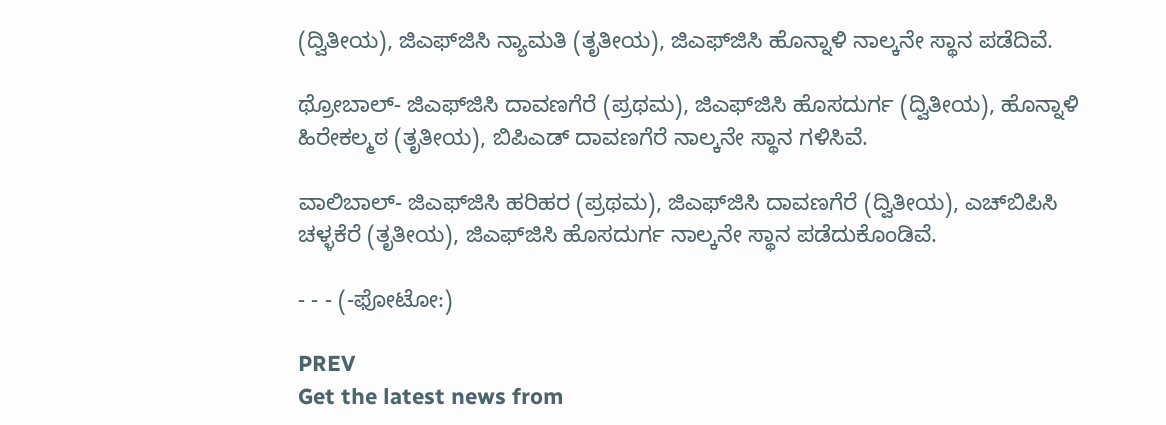(ದ್ವಿತೀಯ), ಜಿಎಫ್‌ಜಿಸಿ ನ್ಯಾಮತಿ (ತೃತೀಯ), ಜಿಎಫ್‌ಜಿಸಿ ಹೊನ್ನಾಳಿ ನಾಲ್ಕನೇ ಸ್ಥಾನ ಪಡೆದಿವೆ.

ಥ್ರೋಬಾಲ್‌- ಜಿಎಫ್‌ಜಿಸಿ ದಾವಣಗೆರೆ (ಪ್ರಥಮ), ಜಿಎಫ್‌ಜಿಸಿ ಹೊಸದುರ್ಗ (ದ್ವಿತೀಯ), ಹೊನ್ನಾಳಿ ಹಿರೇಕಲ್ಮಠ (ತೃತೀಯ), ಬಿಪಿಎಡ್‌ ದಾವಣಗೆರೆ ನಾಲ್ಕನೇ ಸ್ಥಾನ ಗಳಿಸಿವೆ.

ವಾಲಿಬಾಲ್‌- ಜಿಎಫ್‌ಜಿಸಿ ಹರಿಹರ (ಪ್ರಥಮ), ಜಿಎಫ್‌ಜಿಸಿ ದಾವಣಗೆರೆ (ದ್ವಿತೀಯ), ಎಚ್‌ಬಿಪಿಸಿ ಚಳ್ಳಕೆರೆ (ತೃತೀಯ), ಜಿಎಫ್‌ಜಿಸಿ ಹೊಸದುರ್ಗ ನಾಲ್ಕನೇ ಸ್ಥಾನ ಪಡೆದುಕೊಂಡಿವೆ.

- - - (-ಫೋಟೋ:)

PREV
Get the latest news from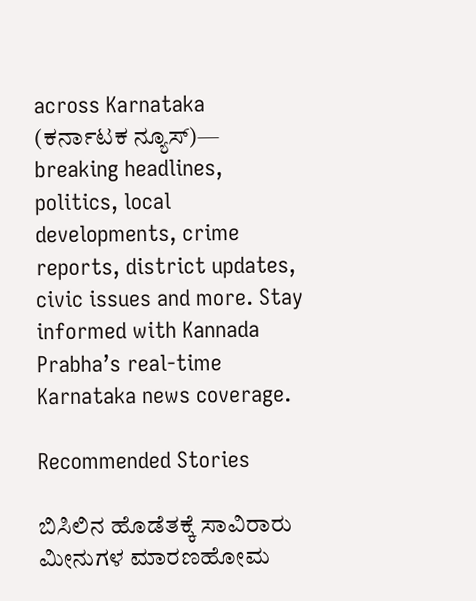across Karnataka (ಕರ್ನಾಟಕ ನ್ಯೂಸ್)— breaking headlines, politics, local developments, crime reports, district updates, civic issues and more. Stay informed with Kannada Prabha’s real‑time Karnataka news coverage.

Recommended Stories

ಬಿಸಿಲಿನ ಹೊಡೆತಕ್ಕೆ ಸಾವಿರಾರು ಮೀನುಗಳ ಮಾರಣಹೋಮ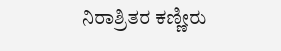ನಿರಾಶ್ರಿತರ ಕಣ್ಣೀರು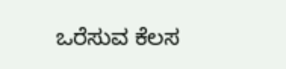ಒರೆಸುವ ಕೆಲಸ